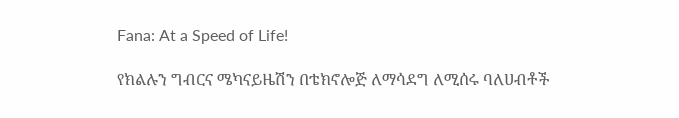Fana: At a Speed of Life!

የክልሉን ግብርና ሜካናይዜሽን በቴክኖሎጅ ለማሳደግ ለሚሰሩ ባለሀብቶች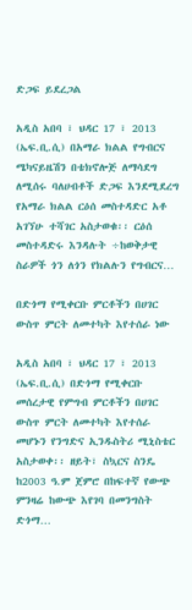ድጋፍ ይደረጋል

አዲስ አበባ ፣ ህዳር 17 ፣ 2013 (ኤፍ.ቢ.ሲ) በአማራ ክልል የግብርና ሜካናይዜሽን በቴክኖሎጅ ለማሳደግ ለሚሰሩ ባለሀብቶች ድጋፍ እንደሚደረግ የአማራ ክልል ርዕሰ መስተዳድር አቶ አገኘሁ ተሻገር አስታወቁ፡፡ ርዕሰ መስተዳድሩ እንዳሉት ÷ከወቅታዊ ስራዎች ጎን ለጎን የክልሉን የግብርና…

በድጎማ የሚቀርቡ ምርቶችን በሀገር ውስጥ ምርት ለመተካት እየተሰራ ነው

አዲስ አበባ ፣ ህዳር 17 ፣ 2013 (ኤፍ.ቢ.ሲ) በድጎማ የሚቀርቡ መሰረታዊ የምግብ ምርቶችን በሀገር ውስጥ ምርት ለመተካት እየተሰራ መሆኑን የንግድና ኢንዱስትሪ ሚኒስቴር አስታወቀ፡፡ ዘይት፣ ስኳርና ስንዴ ከ2003 ዓ.ም ጀምሮ በከፍተኛ የውጭ ምንዛሬ ከውጭ እየገባ በመንግስት ድጎማ…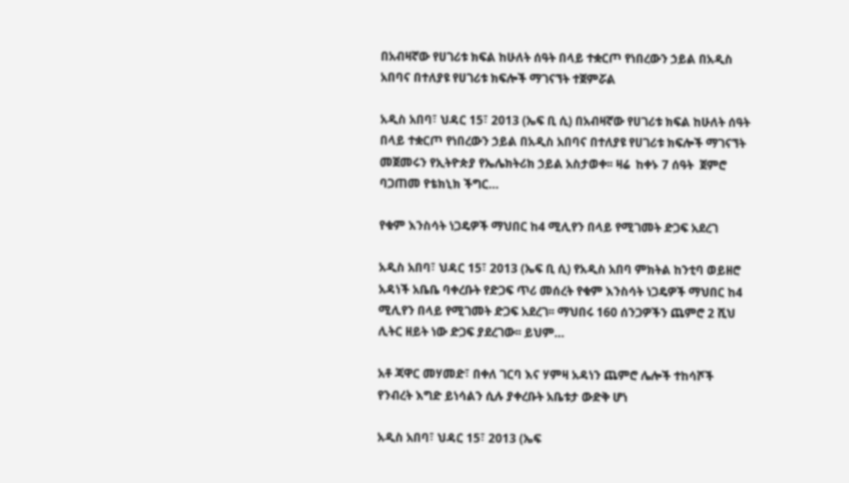በአብዛኛው የሀገሪቱ ክፍል ከሁለት ሰዓት በላይ ተቋርጦ የነበረውን ኃይል በአዲስ አበባና በተለያዩ የሀገሪቱ ክፍሎች ማገናኘት ተጀምሯል

አዲስ አበባ፣ ህዳር 15፣ 2013 (ኤፍ ቢ ሲ) በአብዛኛው የሀገሪቱ ክፍል ከሁለት ሰዓት በላይ ተቋርጦ የነበረውን ኃይል በአዲስ አበባና በተለያዩ የሀገሪቱ ክፍሎች ማገናኘት መጀመሩን የኢትዮጵያ የኤሌክትሪክ ኃይል አስታወቀ፡፡ ዛሬ  ከቀኑ 7 ሰዓት  ጀምሮ ባጋጠመ የቴክኒክ ችግር…

የቁም እንስሳት ነጋዴዎች ማህበር ከ4 ሚሊየን በላይ የሚገመት ድጋፍ አደረገ

አዲስ አበባ፣ ህዳር 15፣ 2013 (ኤፍ ቢ ሲ) የአዲስ አበባ ምክትል ከንቲባ ወይዘሮ አዳነች አቤቤ ባቀረቡት የድጋፍ ጥሪ መሰረት የቁም እንስሳት ነጋዴዎች ማህበር ከ4 ሚሊየን በላይ የሚገመት ድጋፍ አደረገ፡፡ ማህበሩ 160 ሰንጋዎችን ጨምሮ 2 ሺህ ሊትር ዘይት ነው ድጋፍ ያደረገው፡፡ ይህም…

አቶ ጃዋር መሃመድ፣ በቀለ ገርባ እና ሃምዛ አዳነን ጨምሮ ሌሎች ተከሳሾች የንብረት እግድ ይነሳልን ሲሉ ያቀረቡት አቤቱታ ውድቅ ሆነ

አዲስ አበባ፣ ህዳር 15፣ 2013 (ኤፍ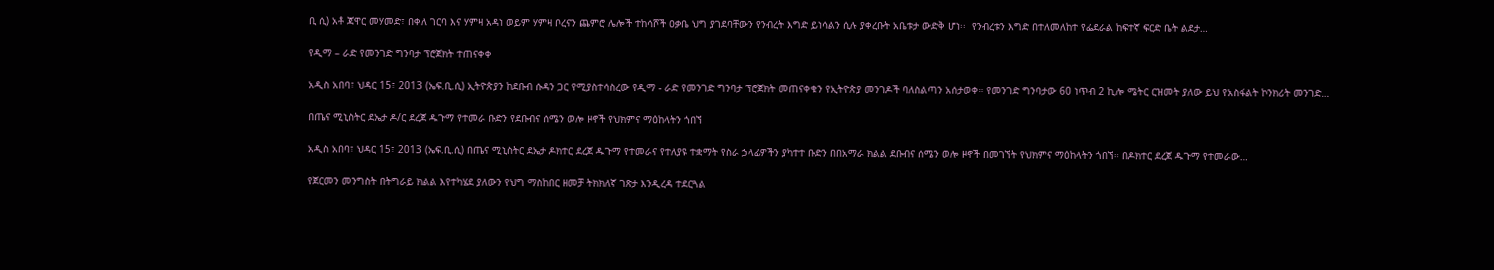ቢ ሲ) አቶ ጃዋር መሃመድ፣ በቀለ ገርባ እና ሃምዛ አዳነ ወይም ሃምዛ ቦረናን ጨምሮ ሌሎች ተከሳሾች ዐቃቤ ህግ ያገደባቸውን የንብረት እግድ ይነሳልን ሲሉ ያቀረቡት አቤቱታ ውድቅ ሆነ፡፡  የንብረቱን እግድ በተለመለከተ የፌደራል ከፍተኛ ፍርድ ቤት ልደታ…

የዲማ – ራድ የመንገድ ግንባታ ፕሮጀክት ተጠናቀቀ

አዲስ አበባ፣ ህዳር 15፣ 2013 (ኤፍ.ቢ.ሲ) ኢትዮጵያን ከደቡብ ሱዳን ጋር የሚያስተሳስረው የዲማ - ራድ የመንገድ ግንባታ ፕሮጀክት መጠናቀቁን የኢትዮጵያ መንገዶች ባለስልጣን አሰታወቀ። የመንገድ ግንባታው 60 ነጥብ 2 ኪሎ ሜትር ርዝመት ያለው ይህ የአስፋልት ኮንክሪት መንገድ…

በጤና ሚኒስትር ደኤታ ዶ/ር ደረጀ ዱጉማ የተመራ ቡድን የደቡብና ሰሜን ወሎ ዞኖች የህክምና ማዕከላትን ጎበኘ

አዲስ አበባ፣ ህዳር 15፣ 2013 (ኤፍ.ቢ.ሲ) በጤና ሚኒስትር ደኤታ ዶክተር ደረጀ ዱጉማ የተመራና የተለያዩ ተቋማት የስራ ኃላፊዎችን ያካተተ ቡድን በበአማራ ክልል ደቡብና ሰሜን ወሎ ዞኖች በመገኘት የህክምና ማዕከላትን ጎበኘ። በዶክተር ደረጀ ዱጉማ የተመራው…

የጀርመን መንግስት በትግራይ ክልል እየተካሄደ ያለውን የህግ ማስከበር ዘመቻ ትክክለኛ ገጽታ እንዲረዳ ተደርጓል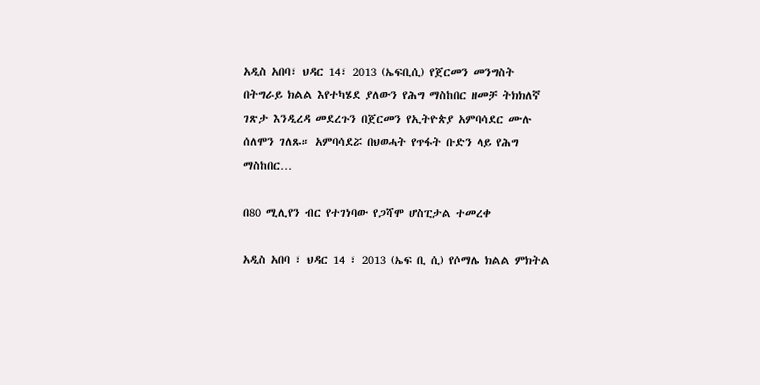አዲስ አበባ፣ ህዳር 14፣ 2013 (ኤፍቢሲ) የጀርመን መንግስት በትግራይ ክልል እየተካሄደ ያለውን የሕግ ማስከበር ዘመቻ ትክክለኛ ገጽታ እንዲረዳ መደረጉን በጀርመን የኢትዮጵያ አምባሳደር ሙሉ ሰለሞን ገለጹ። አምባሳደሯ በህወሓት የጥፋት ቡድን ላይ የሕግ ማስከበር…

በ80 ሚሊየን ብር የተገነባው የጋሻሞ ሆስፒታል ተመረቀ

አዲስ አበባ ፣ ህዳር 14 ፣ 2013 (ኤፍ ቢ ሲ) የሶማሌ ክልል ምክትል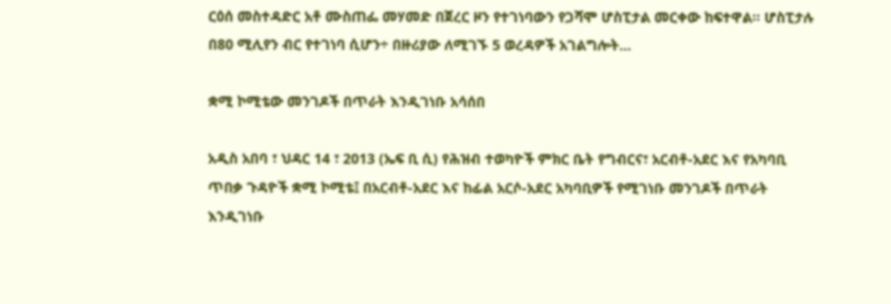ርዕሰ መስተዳድር አቶ ሙስጠፌ መሃመድ በጀረር ዞን የተገነባውን የጋሻሞ ሆስፒታል መርቀው ከፍተዋል። ሆስፒታሉ በ80 ሚሊየን ብር የተገነባ ሲሆን÷ በዙሪያው ለሚገኙ 5 ወረዳዎች አገልግሎት…

ቋሚ ኮሚቴው መንገዶች በጥራት እንዲገነቡ አሳሰበ

አዲስ አበባ ፣ ህዳር 14 ፣ 2013 (ኤፍ ቢ ሲ) የሕዝብ ተወካዮች ምክር ቤት የግብርና፣ አርብቶ-አደር እና የአካባቢ ጥበቃ ጉዳዮች ቋሚ ኮሚቴ፤ በአርብቶ-አደር እና ከፊል አርሶ-አደር አካባቢዎች የሚገነቡ መንገዶች በጥራት እንዲገነቡ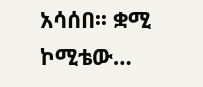አሳሰበ፡፡ ቋሚ ኮሚቴው…